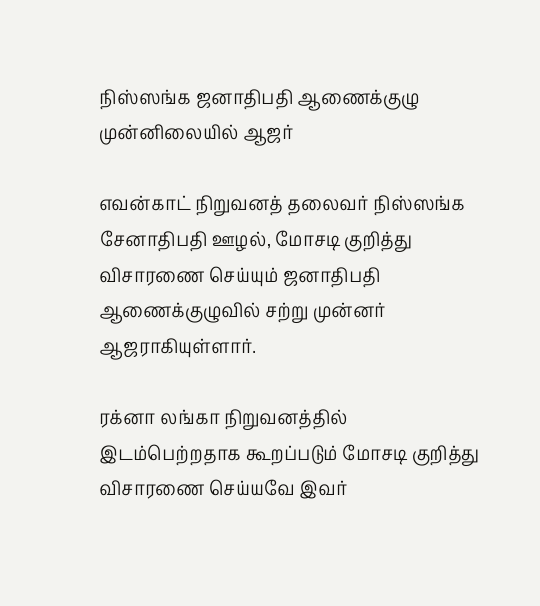நிஸ்ஸங்க ஜனாதிபதி ஆணைக்குழு முன்னிலையில் ஆஜர்

எவன்காட் நிறுவனத் தலைவர் நிஸ்ஸங்க சேனாதிபதி ஊழல், மோசடி குறித்து விசாரணை செய்யும் ஜனாதிபதி ஆணைக்குழுவில் சற்று முன்னர் ஆஜராகியுள்ளார்.

ரக்னா லங்கா நிறுவனத்தில் இடம்பெற்றதாக கூறப்படும் மோசடி குறித்து விசாரணை செய்யவே இவர்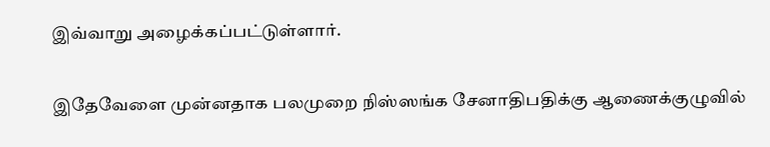இவ்வாறு அழைக்கப்பட்டுள்ளார்.

இதேவேளை முன்னதாக பலமுறை நிஸ்ஸங்க சேனாதிபதிக்கு ஆணைக்குழுவில்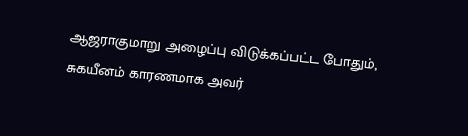ஆஜராகுமாறு அழைப்பு விடுக்கப்பட்ட போதும், சுகயீனம் காரணமாக அவர்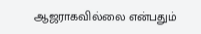ஆஜராகவில்லை என்பதும்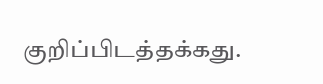குறிப்பிடத்தக்கது.